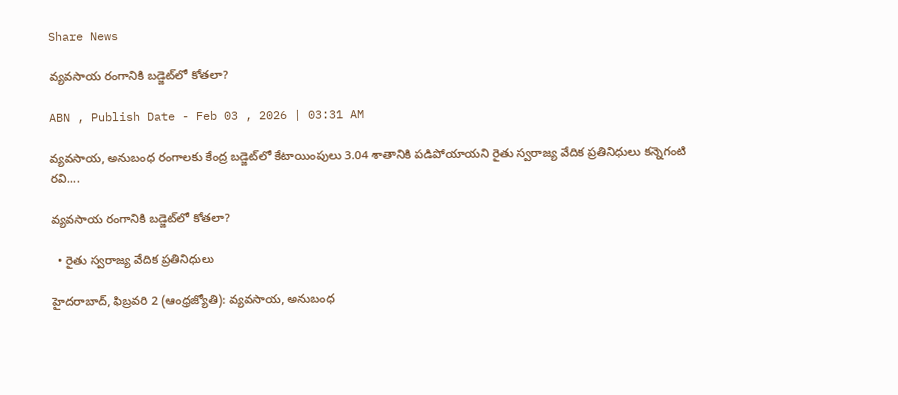Share News

వ్యవసాయ రంగానికి బడ్జెట్‌లో కోతలా?

ABN , Publish Date - Feb 03 , 2026 | 03:31 AM

వ్యవసాయ, అనుబంధ రంగాలకు కేంద్ర బడ్జెట్‌లో కేటాయింపులు 3.04 శాతానికి పడిపోయాయని రైతు స్వరాజ్య వేదిక ప్రతినిధులు కన్నెగంటి రవి....

వ్యవసాయ రంగానికి బడ్జెట్‌లో కోతలా?

  • రైతు స్వరాజ్య వేదిక ప్రతినిధులు

హైదరాబాద్‌, ఫిబ్రవరి 2 (ఆంధ్రజ్యోతి): వ్యవసాయ, అనుబంధ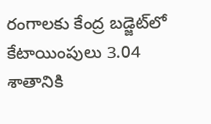రంగాలకు కేంద్ర బడ్జెట్‌లో కేటాయింపులు 3.04 శాతానికి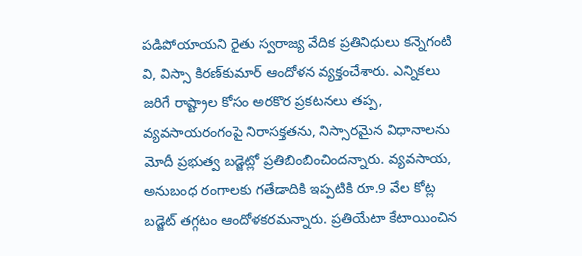పడిపోయాయని రైతు స్వరాజ్య వేదిక ప్రతినిధులు కన్నెగంటి వి, విస్సా కిరణ్‌కుమార్‌ ఆందోళన వ్యక్తంచేశారు. ఎన్నికలు జరిగే రాష్ట్రాల కోసం అరకొర ప్రకటనలు తప్ప, వ్యవసాయరంగంపై నిరాసక్తతను, నిస్సారమైన విధానాలను మోదీ ప్రభుత్వ బడ్జెట్లో ప్రతిబింబించిందన్నారు. వ్యవసాయ, అనుబంధ రంగాలకు గతేడాదికి ఇప్పటికి రూ.9 వేల కోట్ల బడ్జెట్‌ తగ్గటం ఆందోళకరమన్నారు. ప్రతియేటా కేటాయించిన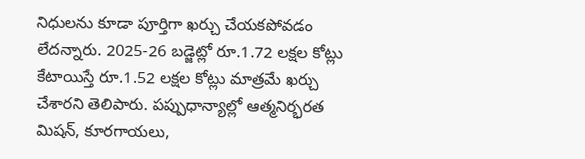నిధులను కూడా పూర్తిగా ఖర్చు చేయకపోవడం లేదన్నారు. 2025-26 బడ్జెట్లో రూ.1.72 లక్షల కోట్లు కేటాయిస్తే రూ.1.52 లక్షల కోట్లు మాత్రమే ఖర్చు చేశారని తెలిపారు. పప్పుధాన్యాల్లో ఆత్మనిర్భరత మిషన్‌, కూరగాయలు,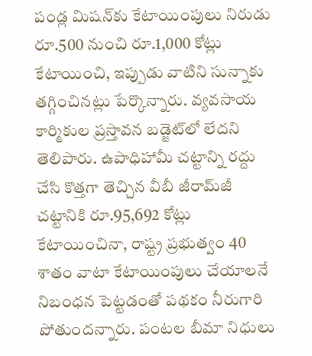పండ్ల మిషన్‌కు కేటాయింపులు నిరుడు రూ.500 నుంచి రూ.1,000 కోట్లు కేటాయించి, ఇప్పుడు వాటిని సున్నాకు తగ్గించినట్లు పేర్కొన్నారు. వ్యవసాయ కార్మికుల ప్రస్తావన బడ్జెట్‌లో లేదని తెలిపారు. ఉపాధిహామీ చట్టాన్ని రద్దు చేసి కొత్తగా తెచ్చిన వీబీ జీరామ్‌జీ చట్టానికి రూ.95,692 కోట్లు కేటాయించినా, రాష్ట్ర ప్రభుత్వం 40 శాతం వాటా కేటాయింపులు చేయాలనే నిబంధన పెట్టడంతో పథకం నీరుగారి పోతుందన్నారు. పంటల బీమా నిధులు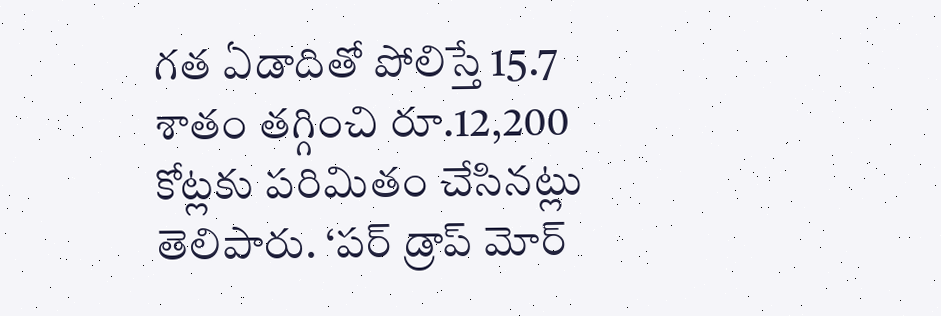గత ఏడాదితో పోలిస్తే 15.7 శాతం తగ్గించి రూ.12,200 కోట్లకు పరిమితం చేసినట్లు తెలిపారు. ‘పర్‌ డ్రాప్‌ మోర్‌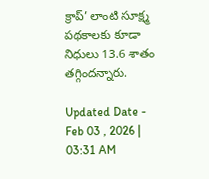క్రాప్‌’ లాంటి సూక్ష్మ పథకాలకు కూడా నిధులు 13.6 శాతం తగ్గిందన్నారు.

Updated Date - Feb 03 , 2026 | 03:31 AM